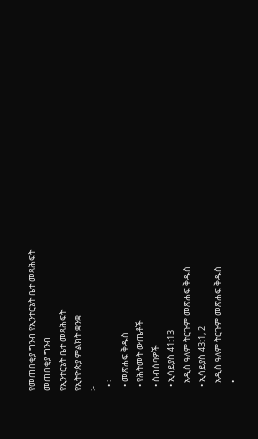የመጠበቂያ ግንብ የኢንተርኔት ቤተ መጻሕፍት
መጠበቂያ ግንብ
የኢንተርኔት ቤተ መጻሕፍት
የኢትዮጵያ ምልክት ቋንቋ
፦
  • ፡
  • መጽሐፍ ቅዱስ
  • የሕትመት ውጤቶች
  • ስብሰባዎች
  • ኢሳይያስ 41:13
    አዲስ ዓለም ትርጉም መጽሐፍ ቅዱስ
  • ኢሳይያስ 43:1, 2
    አዲስ ዓለም ትርጉም መጽሐፍ ቅዱስ
    •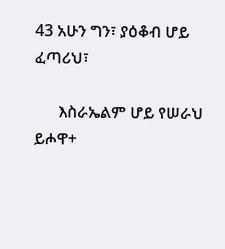43 አሁን ግን፣ ያዕቆብ ሆይ ፈጣሪህ፣

      እስራኤልም ሆይ የሠራህ ይሖዋ+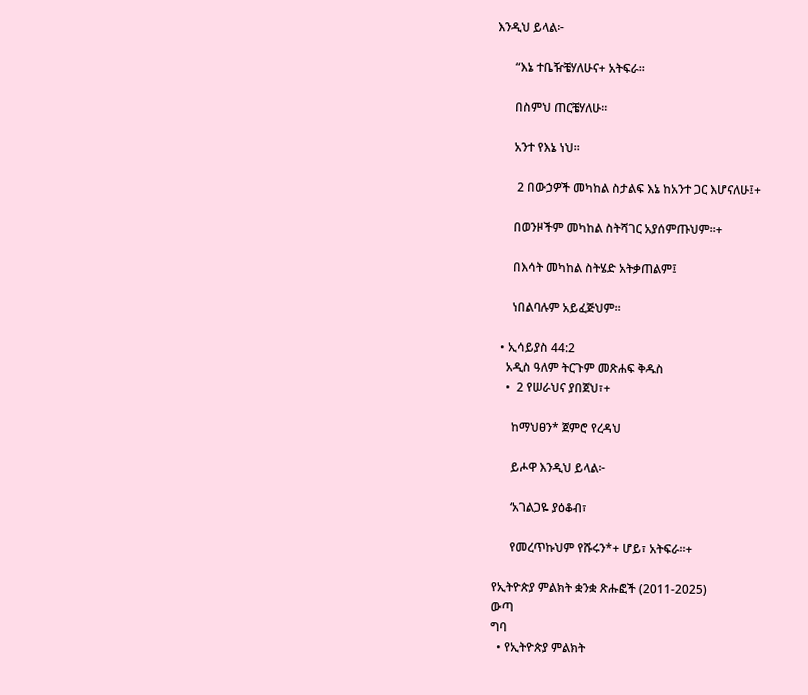እንዲህ ይላል፦

      “እኔ ተቤዥቼሃለሁና+ አትፍራ።

      በስምህ ጠርቼሃለሁ።

      አንተ የእኔ ነህ።

       2 በውኃዎች መካከል ስታልፍ እኔ ከአንተ ጋር እሆናለሁ፤+

      በወንዞችም መካከል ስትሻገር አያሰምጡህም።+

      በእሳት መካከል ስትሄድ አትቃጠልም፤

      ነበልባሉም አይፈጅህም።

  • ኢሳይያስ 44:2
    አዲስ ዓለም ትርጉም መጽሐፍ ቅዱስ
    •  2 የሠራህና ያበጀህ፣+

      ከማህፀን* ጀምሮ የረዳህ

      ይሖዋ እንዲህ ይላል፦

      ‘አገልጋዬ ያዕቆብ፣

      የመረጥኩህም የሹሩን*+ ሆይ፣ አትፍራ።+

የኢትዮጵያ ምልክት ቋንቋ ጽሑፎች (2011-2025)
ውጣ
ግባ
  • የኢትዮጵያ ምልክት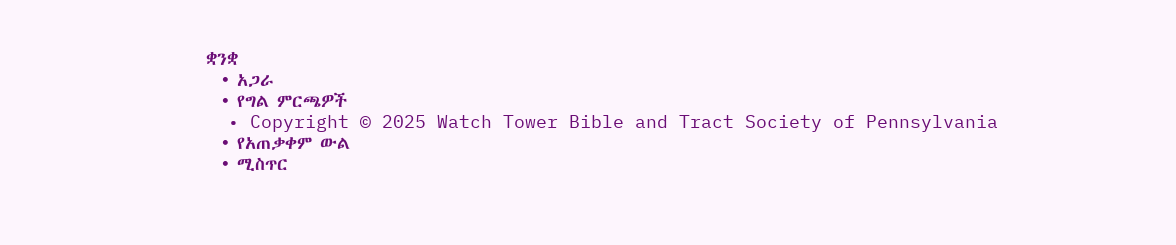ቋንቋ
  • አጋራ
  • የግል ምርጫዎች
  • Copyright © 2025 Watch Tower Bible and Tract Society of Pennsylvania
  • የአጠቃቀም ውል
  • ሚስጥር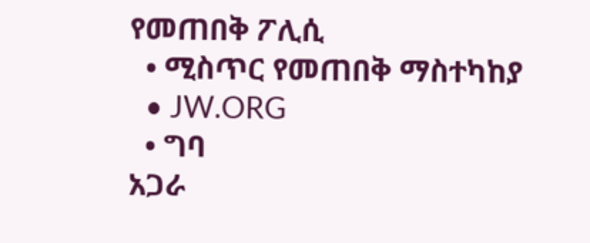የመጠበቅ ፖሊሲ
  • ሚስጥር የመጠበቅ ማስተካከያ
  • JW.ORG
  • ግባ
አጋራ